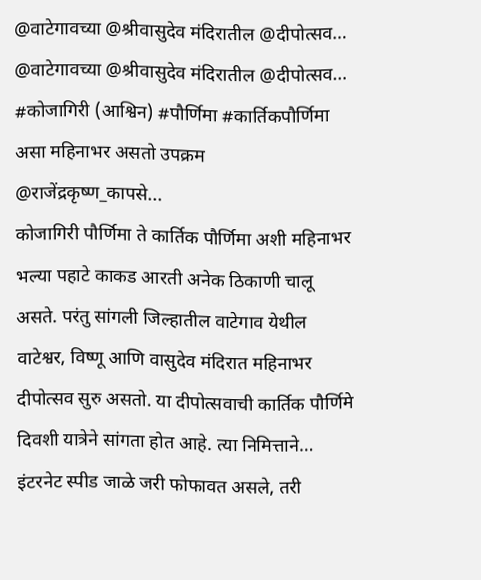@वाटेगावच्या @श्रीवासुदेव मंदिरातील @दीपोत्सव…
@वाटेगावच्या @श्रीवासुदेव मंदिरातील @दीपोत्सव…
#कोजागिरी (आश्विन) #पौर्णिमा #कार्तिकपौर्णिमा असा महिनाभर असतो उपक्रम
@राजेंद्रकृष्ण_कापसे...
कोजागिरी पौर्णिमा ते कार्तिक पौर्णिमा अशी महिनाभर भल्या पहाटे काकड आरती अनेक ठिकाणी चालू असते. परंतु सांगली जिल्हातील वाटेगाव येथील वाटेश्वर, विष्णू आणि वासुदेव मंदिरात महिनाभर दीपोत्सव सुरु असतो. या दीपोत्सवाची कार्तिक पौर्णिमे दिवशी यात्रेने सांगता होत आहे. त्या निमित्ताने…
इंटरनेट स्पीड जाळे जरी फोफावत असले, तरी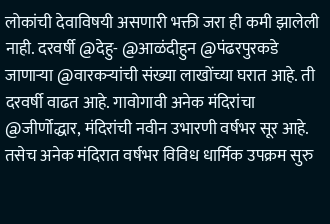लोकांची देवाविषयी असणारी भक्ती जरा ही कमी झालेली नाही. दरवर्षी @देहु- @आळंदीहुन @पंढरपुरकडे जाणाऱ्या @वारकऱ्यांची संख्या लाखोंच्या घरात आहे. ती दरवर्षी वाढत आहे. गावोगावी अनेक मंदिरांचा @जीर्णोद्धार, मंदिरांची नवीन उभारणी वर्षभर सूर आहे.
तसेच अनेक मंदिरात वर्षभर विविध धार्मिक उपक्रम सुरु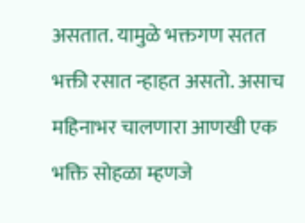असतात. यामुळे भक्तगण सतत भक्ती रसात न्हाहत असतो. असाच महिनाभर चालणारा आणखी एक भक्ति सोहळा म्हणजे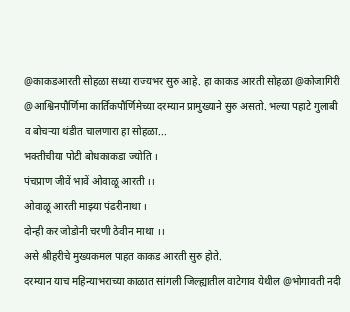@काकडआरती सोहळा सध्या राज्यभर सुरु आहे. हा काकड आरती सोहळा @कोजागिरी @आश्विनपौर्णिमा कार्तिकपौर्णिमेच्या दरम्यान प्रामुख्याने सुरु असतो. भल्या पहाटे गुलाबी व बोचऱ्या थंडीत चालणारा हा सोहळा...
भक्तीचीया पोटी बोधकाकडा ज्योति ।
पंचप्राण जीवें भावें ओवाळू आरती ।।
ओवाळू आरती माझ्या पंढरीनाथा ।
दोन्ही कर जोडोनी चरणी ठेवीन माथा ।।
असे श्रीहरीचे मुख्यकमल पाहत काकड आरती सुरु होते.
दरम्यान याच महिन्याभराच्या काळात सांगली जिल्ह्यातील वाटेगाव येथील @भोगावती नदी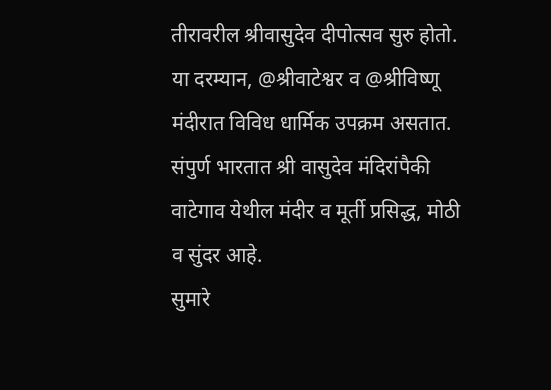तीरावरील श्रीवासुदेव दीपोत्सव सुरु होतो. या दरम्यान, @श्रीवाटेश्वर व @श्रीविष्णू मंदीरात विविध धार्मिक उपक्रम असतात. संपुर्ण भारतात श्री वासुदेव मंदिरांपैकी वाटेगाव येथील मंदीर व मूर्ती प्रसिद्ध, मोठी व सुंदर आहे.
सुमारे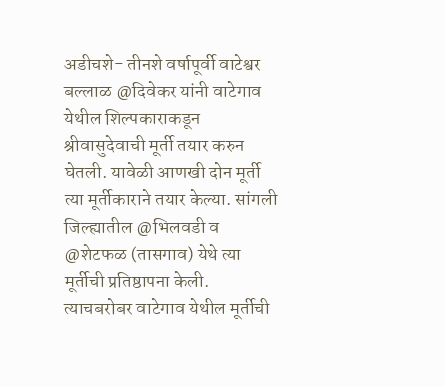अडीचशे- तीनशे वर्षापूर्वी वाटेश्वर बल्लाळ @दिवेकर यांनी वाटेगाव येथील शिल्पकाराकडून श्रीवासुदेवाची मूर्ती तयार करुन घेतली. यावेळी आणखी दोन मूर्ती त्या मूर्तीकाराने तयार केल्या. सांगली जिल्ह्यातील @भिलवडी व @शेटफळ (तासगाव) येथे त्या मूर्तीची प्रतिष्ठापना केली. त्याचबरोबर वाटेगाव येथील मूर्तीची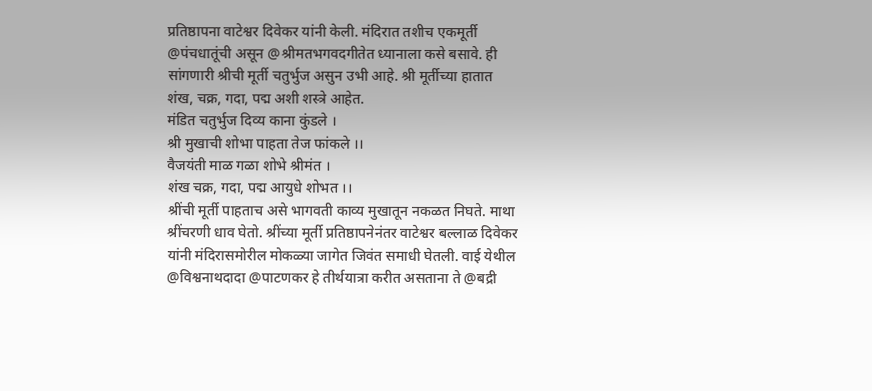प्रतिष्ठापना वाटेश्वर दिवेकर यांनी केली. मंदिरात तशीच एकमूर्ती @पंचधातूंची असून @श्रीमतभगवदगीतेत ध्यानाला कसे बसावे. ही सांगणारी श्रीची मूर्ती चतुर्भुज असुन उभी आहे. श्री मूर्तीच्या हातात शंख, चक्र, गदा, पद्म अशी शस्त्रे आहेत.
मंडित चतुर्भुज दिव्य काना कुंडले ।
श्री मुखाची शोभा पाहता तेज फांकले ।।
वैजयंती माळ गळा शोभे श्रीमंत ।
शंख चक्र, गदा, पद्म आयुधे शोभत ।।
श्रींची मूर्ती पाहताच असे भागवती काव्य मुखातून नकळत निघते. माथा श्रींचरणी धाव घेतो. श्रींच्या मूर्ती प्रतिष्ठापनेनंतर वाटेश्वर बल्लाळ दिवेकर यांनी मंदिरासमोरील मोकळ्या जागेत जिवंत समाधी घेतली. वाई येथील @विश्वनाथदादा @पाटणकर हे तीर्थयात्रा करीत असताना ते @बद्री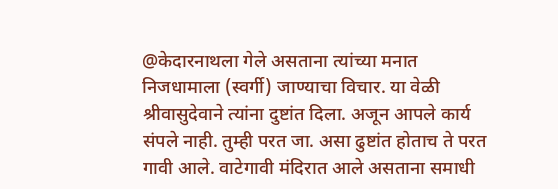@केदारनाथला गेले असताना त्यांच्या मनात निजधामाला (स्वर्गी) जाण्याचा विचार. या वेळी श्रीवासुदेवाने त्यांना दुष्टांत दिला. अजून आपले कार्य संपले नाही. तुम्ही परत जा. असा ढुष्टांत होताच ते परत गावी आले. वाटेगावी मंदिरात आले असताना समाधी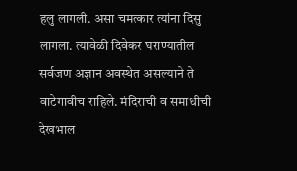हलु लागली. असा चमत्कार त्यांना दिसु लागला. त्यावेळी दिवेकर घराण्यातील सर्वजण अज्ञान अवस्थेत असल्याने ते वाटेगावीच राहिले. मंदिराची व समाधीची देखभाल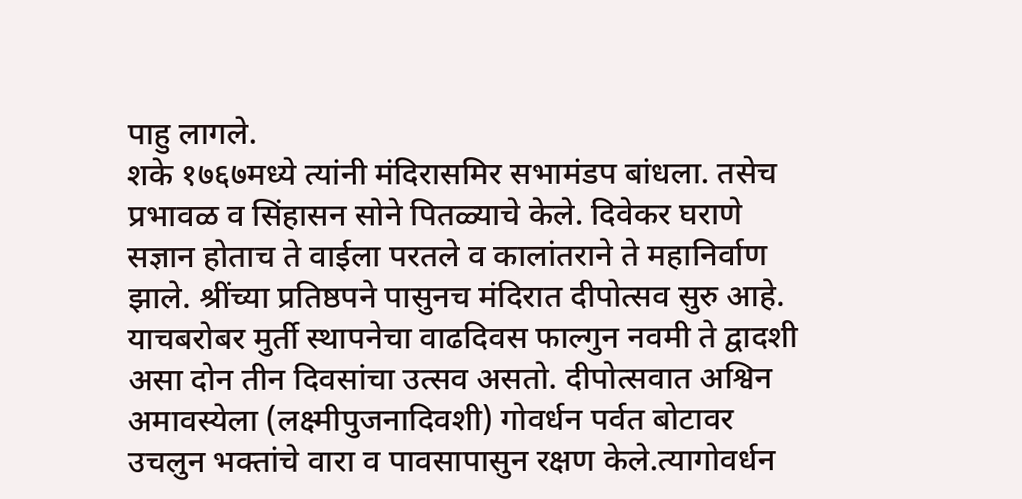पाहु लागले.
शके १७६७मध्ये त्यांनी मंदिरासमिर सभामंडप बांधला. तसेच प्रभावळ व सिंहासन सोने पितळ्याचे केले. दिवेकर घराणे सज्ञान होताच ते वाईला परतले व कालांतराने ते महानिर्वाण झाले. श्रींच्या प्रतिष्ठपने पासुनच मंदिरात दीपोत्सव सुरु आहे. याचबरोबर मुर्ती स्थापनेचा वाढदिवस फाल्गुन नवमी ते द्वादशी असा दोन तीन दिवसांचा उत्सव असतो. दीपोत्सवात अश्विन अमावस्येला (लक्ष्मीपुजनादिवशी) गोवर्धन पर्वत बोटावर उचलुन भक्तांचे वारा व पावसापासुन रक्षण केले.त्यागोवर्धन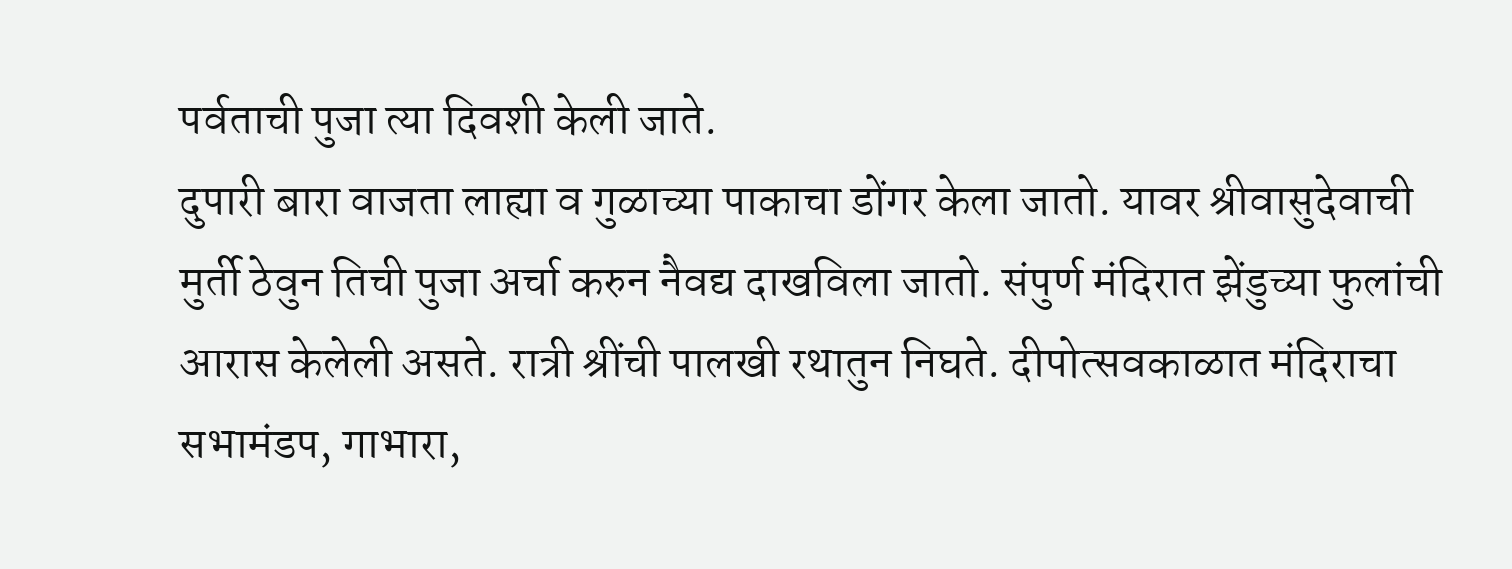पर्वताची पुजा त्या दिवशी केली जाते.
दुपारी बारा वाजता लाह्या व गुळाच्या पाकाचा डोंगर केला जातो. यावर श्रीवासुदेवाची मुर्ती ठेवुन तिची पुजा अर्चा करुन नैवद्य दाखविला जातो. संपुर्ण मंदिरात झेंडुच्या फुलांची आरास केलेली असते. रात्री श्रींची पालखी रथातुन निघते. दीपोत्सवकाळात मंदिराचा सभामंडप, गाभारा,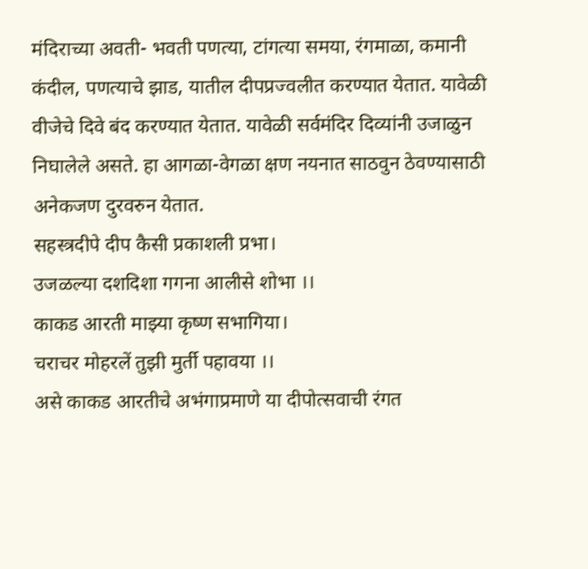मंदिराच्या अवती- भवती पणत्या, टांगत्या समया, रंगमाळा, कमानी कंदील, पणत्याचे झाड, यातील दीपप्रज्वलीत करण्यात येतात. यावेळी वीजेचे दिवे बंद करण्यात येतात. यावेळी सर्वमंदिर दिव्यांनी उजाळुन निघालेले असते. हा आगळा-वेगळा क्षण नयनात साठवुन ठेवण्यासाठी अनेकजण दुरवरुन येतात.
सहस्त्रदीपे दीप कैसी प्रकाशली प्रभा।
उजळल्या दशदिशा गगना आलीसे शोभा ।।
काकड आरती माझ्या कृष्ण सभागिया।
चराचर मोहरलें तुझी मुर्ती पहावया ।।
असे काकड आरतीचे अभंगाप्रमाणे या दीपोत्सवाची रंगत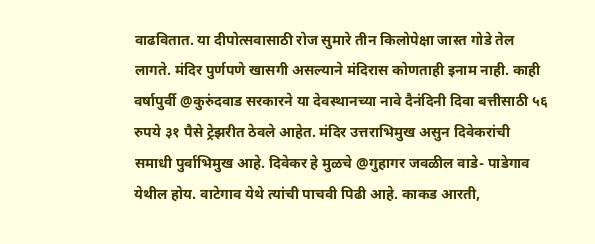वाढवितात. या दीपोत्सवासाठी रोज सुमारे तीन किलोपेक्षा जास्त गोडे तेल लागते. मंदिर पुर्णपणे खासगी असल्याने मंदिरास कोणताही इनाम नाही. काही वर्षापुर्वी @कुरुंदवाड सरकारने या देवस्थानच्या नावे दैनंदिनी दिवा बत्तीसाठी ५६ रुपये ३१ पैसे ट्रेझरीत ठेवले आहेत. मंदिर उत्तराभिमुख असुन दिवेकरांची समाधी पुर्वाभिमुख आहे. दिवेकर हे मुळचे @गुहागर जवळील वाडे- पाडेगाव येथील होय. वाटेगाव येथे त्यांची पाचवी पिढी आहे. काकड आरती,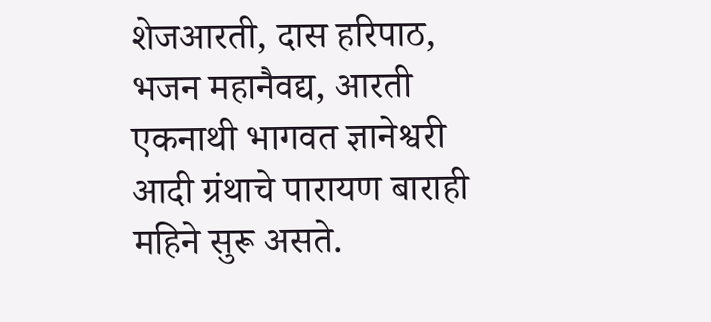शेजआरती, दास हरिपाठ, भजन महानैवद्य, आरती एकनाथी भागवत ज्ञानेश्वरी आदी ग्रंथाचे पारायण बाराही महिने सुरू असते.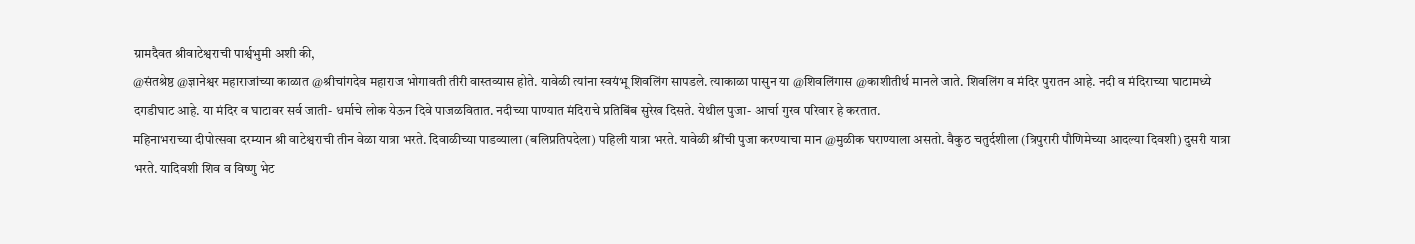ग्रामदैवत श्रीवाटेश्वराची पार्श्वभुमी अशी की,
@संतश्रेष्ठ @ज्ञानेश्वर महाराजांच्या काळात @श्रीचांगदेव महाराज भोगावती तीरी वास्तव्यास होते. यावेळी त्यांना स्वयंभू शिवलिंग सापडले. त्याकाळा पासुन या @शिवलिंगास @काशीतीर्थ मानले जाते. शिवलिंग व मंदिर पुरातन आहे. नदी व मंदिराच्या घाटामध्ये दगडीघाट आहे. या मंदिर व घाटावर सर्व जाती- धर्माचे लोक येऊन दिवे पाजळवितात. नदीच्या पाण्यात मंदिराचे प्रतिबिंब सुरेख दिसते. येथील पुजा- आर्चा गुरव परिवार हे करतात.
महिनाभराच्या दीपोत्सवा दरम्यान श्री वाटेश्वराची तीन वेळा यात्रा भरते. दिवाळीच्या पाडव्याला (बलिप्रतिपदेला) पहिली यात्रा भरते. यावेळी श्रींची पुजा करण्याचा मान @मुळीक घराण्याला असतो. वैकुठ चतुर्दशीला (त्रिपुरारी पौणिमेच्या आदल्या दिवशी) दुसरी यात्रा भरते. यादिवशी शिव व विष्णु भेट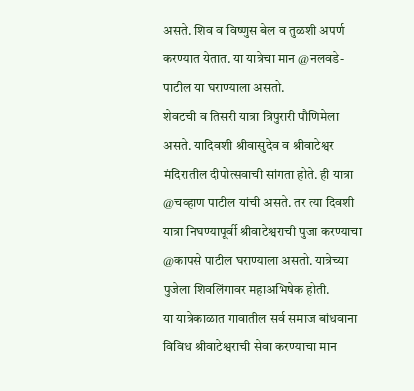असते. शिव व विष्णुस बेल व तुळशी अपर्ण करण्यात येतात. या यात्रेचा मान @नलवडे- पाटील या घराण्याला असतो.
शेवटची व तिसरी यात्रा त्रिपुरारी पौणिमेला असते. यादिवशी श्रीवासुदेव व श्रीवाटेश्वर मंदिरातील दीपोत्सवाची सांगता होते. ही यात्रा @चव्हाण पाटील यांची असते. तर त्या दिवशी यात्रा निघण्यापूर्वी श्रीवाटेश्वराची पुजा करण्याचा @कापसे पाटील घराण्याला असतो. यात्रेच्या पुजेला शिवलिंगावर महाअभिषेक होती.
या यात्रेकाळात गावातील सर्व समाज बांधवाना विविध श्रीवाटेश्वराची सेवा करण्याचा मान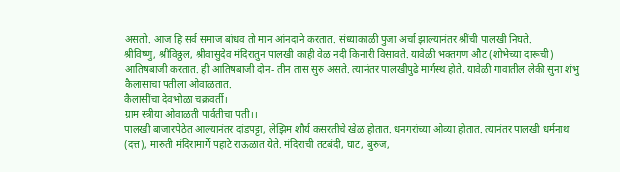असतो. आज हि सर्व समाज बांधव तो मान आंनदाने करतात. संध्याकाळी पुजा अर्चा झाल्यानंतर श्रींची पालखी निघते.
श्रीविष्णु, श्रीविठ्ठल, श्रीवासुदेव मंदिरातुन पालखी काही वेळ नदी किनारी विसावते. यावेळी भक्तगण औट (शोभेच्या दारूची) आतिषबाजी करतात. ही आतिषबाजी दोन- तीन तास सुरु असते. त्यानंतर पालखीपुढे मार्गस्थ होते. यावेळी गावातील लेकी सुना शंभु कैलासाचा पतीला ओवाळतात.
कैलासींचा देवभोळा चक्रवर्ती।
ग्राम स्त्रीया ओवाळती पार्वतीचा पती।।
पालखी बाजारपेठेत आल्यानंतर दांडपट्टा, लेझिम शौर्य कसरतीचे खेळ होतात. धनगरांच्या ओव्या होतात. त्यानंतर पालखी धर्मनाथ (दत्त), मारुती मंदिरामार्गे पहाटे राऊळात येते. मंदिराची तटबंदी, घाट, बुरुज,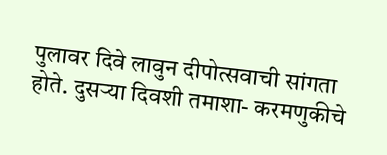पुलावर दिवे लावुन दीपोत्सवाची सांगता होते. दुसऱ्या दिवशी तमाशा- करमणुकीचे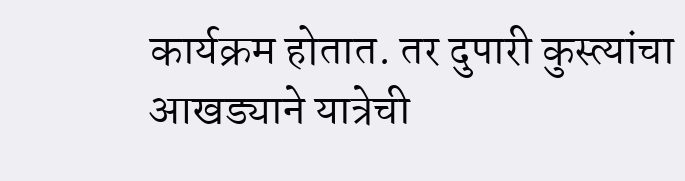कार्यक्रम होतात. तर दुपारी कुस्त्यांचा आखड्याने यात्रेची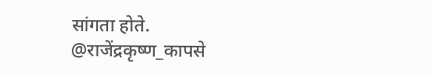सांगता होते.
@राजेंद्रकृष्ण_कापसे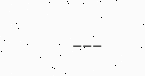---